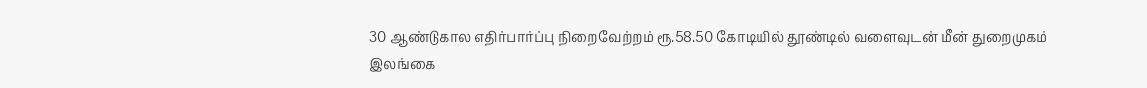30 ஆண்டுகால எதிர்பார்ப்பு நிறைவேற்றம் ரூ.58.50 கோடியில் தூண்டில் வளைவுடன் மீன் துறைமுகம்
இலங்கை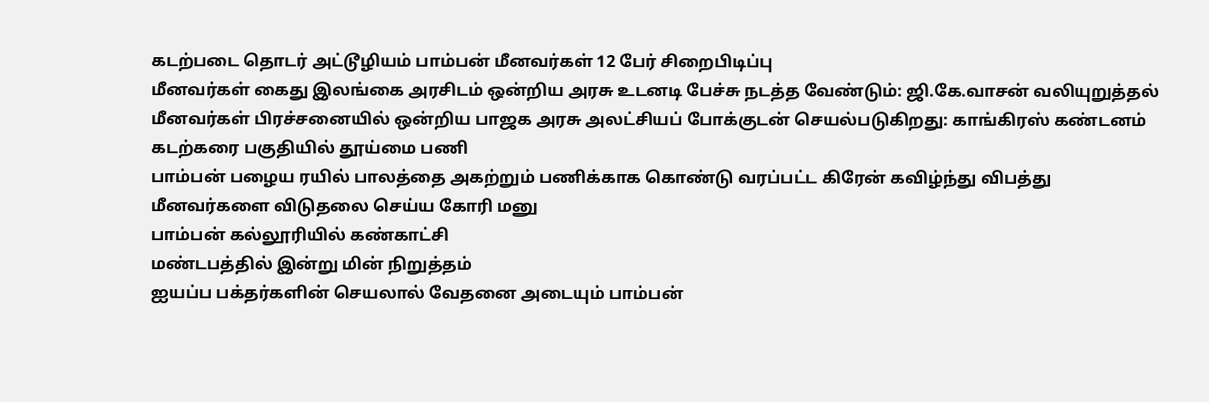கடற்படை தொடர் அட்டூழியம் பாம்பன் மீனவர்கள் 12 பேர் சிறைபிடிப்பு
மீனவர்கள் கைது இலங்கை அரசிடம் ஒன்றிய அரசு உடனடி பேச்சு நடத்த வேண்டும்: ஜி.கே.வாசன் வலியுறுத்தல்
மீனவர்கள் பிரச்சனையில் ஒன்றிய பாஜக அரசு அலட்சியப் போக்குடன் செயல்படுகிறது: காங்கிரஸ் கண்டனம்
கடற்கரை பகுதியில் தூய்மை பணி
பாம்பன் பழைய ரயில் பாலத்தை அகற்றும் பணிக்காக கொண்டு வரப்பட்ட கிரேன் கவிழ்ந்து விபத்து
மீனவர்களை விடுதலை செய்ய கோரி மனு
பாம்பன் கல்லூரியில் கண்காட்சி
மண்டபத்தில் இன்று மின் நிறுத்தம்
ஐயப்ப பக்தர்களின் செயலால் வேதனை அடையும் பாம்பன்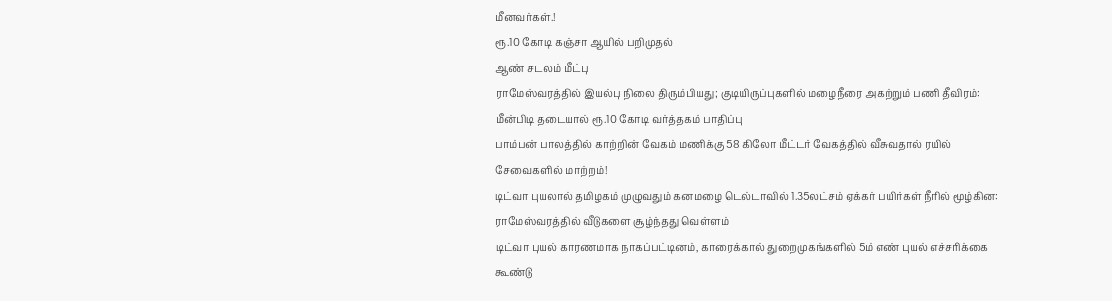மீனவர்கள்.!
ரூ.10 கோடி கஞ்சா ஆயில் பறிமுதல்
ஆண் சடலம் மீட்பு
ராமேஸ்வரத்தில் இயல்பு நிலை திரும்பியது; குடியிருப்புகளில் மழைநீரை அகற்றும் பணி தீவிரம்: மீன்பிடி தடையால் ரூ.10 கோடி வர்த்தகம் பாதிப்பு
பாம்பன் பாலத்தில் காற்றின் வேகம் மணிக்கு 58 கிலோ மீட்டர் வேகத்தில் வீசுவதால் ரயில் சேவைகளில் மாற்றம்!
டிட்வா புயலால் தமிழகம் முழுவதும் கனமழை டெல்டாவில் 1.35லட்சம் ஏக்கர் பயிர்கள் நீரில் மூழ்கின: ராமேஸ்வரத்தில் வீடுகளை சூழ்ந்தது வெள்ளம்
டிட்வா புயல் காரணமாக நாகப்பட்டினம், காரைக்கால் துறைமுகங்களில் 5ம் எண் புயல் எச்சரிக்கை கூண்டு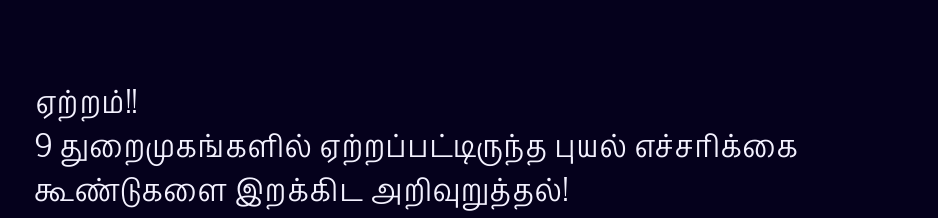ஏற்றம்!!
9 துறைமுகங்களில் ஏற்றப்பட்டிருந்த புயல் எச்சரிக்கை கூண்டுகளை இறக்கிட அறிவுறுத்தல்!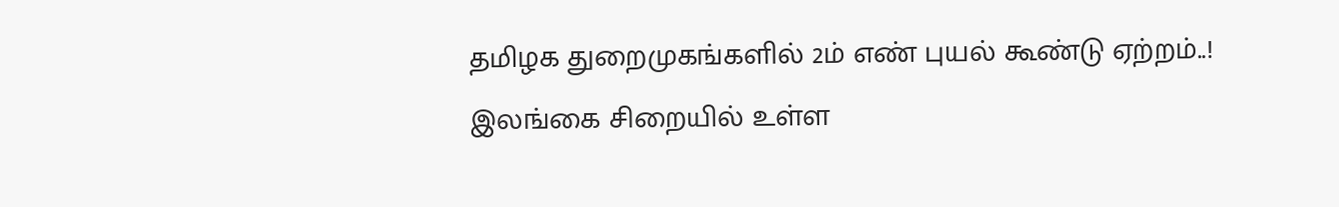தமிழக துறைமுகங்களில் 2ம் எண் புயல் கூண்டு ஏற்றம்..!
இலங்கை சிறையில் உள்ள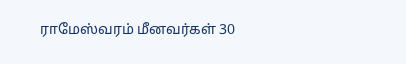ராமேஸ்வரம் மீனவர்கள் 30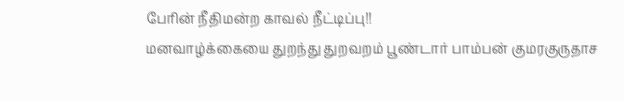பேரின் நீதிமன்ற காவல் நீட்டிப்பு!!
மனவாழ்க்கையை துறந்து துறவறம் பூண்டார் பாம்பன் குமரகுருதாச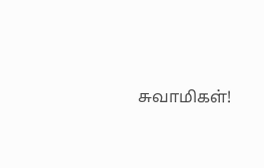சுவாமிகள்!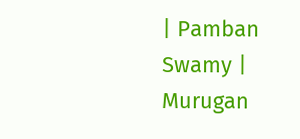| Pamban Swamy | Murugan